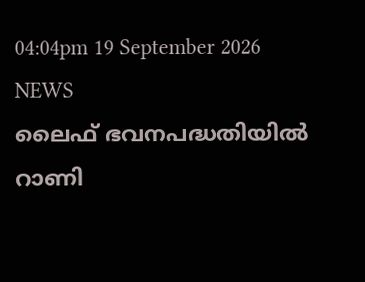04:04pm 19 September 2026
NEWS
ലൈഫ് ഭവനപദ്ധതിയിൽ റാണി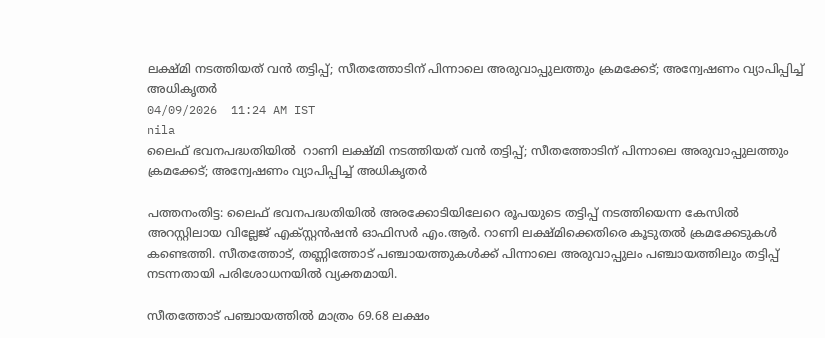ലക്ഷ്മി നടത്തിയത് വൻ തട്ടിപ്പ്; സീതത്തോടിന് പിന്നാലെ അരുവാപ്പുലത്തും ക്രമക്കേട്; അന്വേഷണം വ്യാപിപ്പിച്ച് അധികൃതർ
04/09/2026  11:24 AM IST
nila
ലൈഫ് ഭവനപദ്ധതിയിൽ  റാണി ലക്ഷ്മി നടത്തിയത് വൻ തട്ടിപ്പ്; സീതത്തോടിന് പിന്നാലെ അരുവാപ്പുലത്തും ക്രമക്കേട്; അന്വേഷണം വ്യാപിപ്പിച്ച് അധികൃതർ

പത്തനംതിട്ട: ലൈഫ് ഭവനപദ്ധതിയിൽ അരക്കോടിയിലേറെ രൂപയുടെ തട്ടിപ്പ് നടത്തിയെന്ന കേസിൽ അറസ്റ്റിലായ വില്ലേജ് എക്സ്റ്റൻഷൻ ഓഫിസർ എം.ആർ. റാണി ലക്ഷ്മിക്കെതിരെ കൂടുതൽ ക്രമക്കേടുകൾ കണ്ടെത്തി. സീതത്തോട്, തണ്ണിത്തോട് പഞ്ചായത്തുകൾക്ക് പിന്നാലെ അരുവാപ്പുലം പഞ്ചായത്തിലും തട്ടിപ്പ് നടന്നതായി പരിശോധനയിൽ വ്യക്തമായി.

സീതത്തോട് പഞ്ചായത്തിൽ മാത്രം 69.68 ലക്ഷം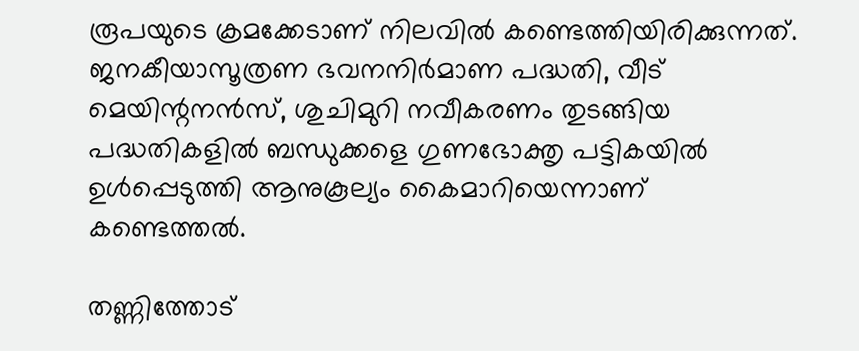രൂപയുടെ ക്രമക്കേടാണ് നിലവിൽ കണ്ടെത്തിയിരിക്കുന്നത്. ജനകീയാസൂത്രണ ഭവനനിർമാണ പദ്ധതി, വീട് മെയിന്റനൻസ്, ശുചിമുറി നവീകരണം തുടങ്ങിയ പദ്ധതികളിൽ ബന്ധുക്കളെ ഗുണഭോക്തൃ പട്ടികയിൽ ഉൾപ്പെടുത്തി ആനുകൂല്യം കൈമാറിയെന്നാണ് കണ്ടെത്തൽ.

തണ്ണിത്തോട്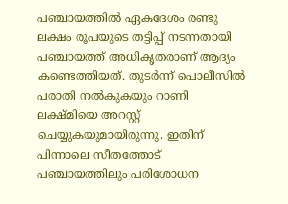പഞ്ചായത്തിൽ ഏകദേശം രണ്ടു ലക്ഷം രൂപയുടെ തട്ടിപ്പ് നടന്നതായി പഞ്ചായത്ത് അധികൃതരാണ് ആദ്യം കണ്ടെത്തിയത്. തുടർന്ന് പൊലീസിൽ പരാതി നൽകുകയും റാണി ലക്ഷ്മിയെ അറസ്റ്റ് ചെയ്യുകയുമായിരുന്നു. ഇതിന് പിന്നാലെ സീതത്തോട് പഞ്ചായത്തിലും പരിശോധന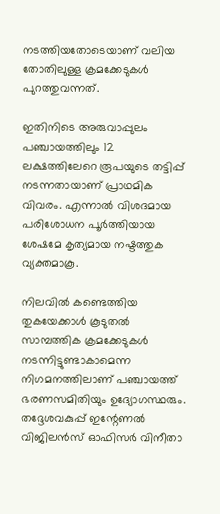നടത്തിയതോടെയാണ് വലിയ തോതിലുള്ള ക്രമക്കേടുകൾ പുറത്തുവന്നത്.

ഇതിനിടെ അരുവാപ്പുലം പഞ്ചായത്തിലും 12 ലക്ഷത്തിലേറെ രൂപയുടെ തട്ടിപ്പ് നടന്നതായാണ് പ്രാഥമിക വിവരം. എന്നാൽ വിശദമായ പരിശോധന പൂർത്തിയായ ശേഷമേ കൃത്യമായ നഷ്ടത്തുക വ്യക്തമാകൂ.

നിലവിൽ കണ്ടെത്തിയ തുകയേക്കാൾ കൂടുതൽ സാമ്പത്തിക ക്രമക്കേടുകൾ നടന്നിട്ടുണ്ടാകാമെന്ന നിഗമനത്തിലാണ് പഞ്ചായത്ത് ഭരണസമിതിയും ഉദ്യോഗസ്ഥരും. തദ്ദേശവകുപ്പ് ഇന്റേണൽ വിജിലൻസ് ഓഫിസർ വിനീതാ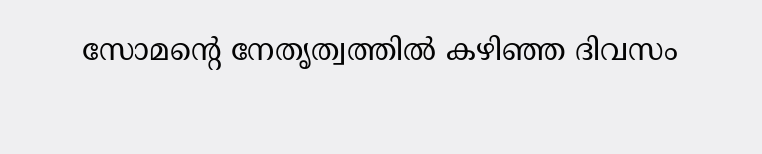സോമന്റെ നേതൃത്വത്തിൽ കഴിഞ്ഞ ദിവസം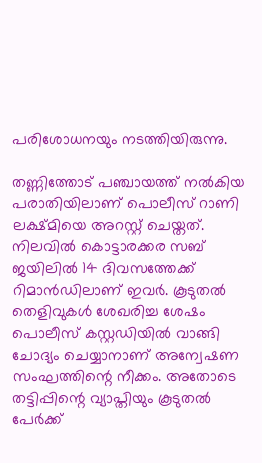പരിശോധനയും നടത്തിയിരുന്നു.

തണ്ണിത്തോട് പഞ്ചായത്ത് നൽകിയ പരാതിയിലാണ് പൊലീസ് റാണി ലക്ഷ്മിയെ അറസ്റ്റ് ചെയ്തത്. നിലവിൽ കൊട്ടാരക്കര സബ് ജയിലിൽ 14 ദിവസത്തേക്ക് റിമാൻഡിലാണ് ഇവർ. കൂടുതൽ തെളിവുകൾ ശേഖരിച്ച ശേഷം പൊലീസ് കസ്റ്റഡിയിൽ വാങ്ങി ചോദ്യം ചെയ്യാനാണ് അന്വേഷണ സംഘത്തിന്റെ നീക്കം. അതോടെ തട്ടിപ്പിന്റെ വ്യാപ്തിയും കൂടുതൽ പേർക്ക്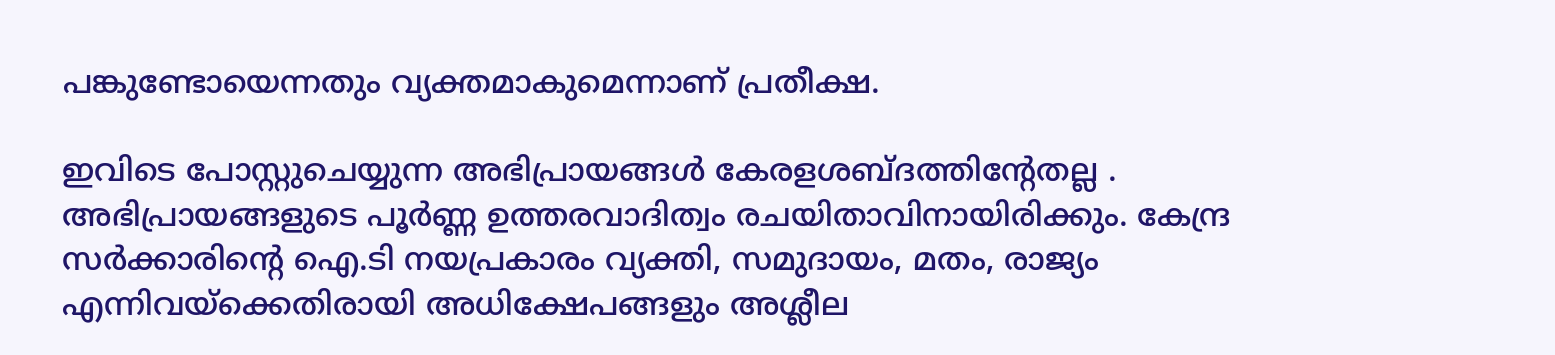പങ്കുണ്ടോയെന്നതും വ്യക്തമാകുമെന്നാണ് പ്രതീക്ഷ.

ഇവിടെ പോസ്റ്റുചെയ്യുന്ന അഭിപ്രായങ്ങള്‍ കേരളശബ്‌ദത്തിന്റേതല്ല . അഭിപ്രായങ്ങളുടെ പൂര്‍ണ്ണ ഉത്തരവാദിത്വം രചയിതാവിനായിരിക്കും. കേന്ദ്ര സർക്കാരിന്റെ ഐ.ടി നയപ്രകാരം വ്യക്തി, സമുദായം, മതം, രാജ്യം എന്നിവയ്ക്കെതിരായി അധിക്ഷേപങ്ങളും അശ്ലീല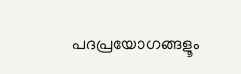പദപ്രയോഗങ്ങളൂം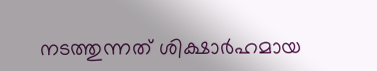നടത്തുന്നത് ശിക്ഷാര്‍ഹമായ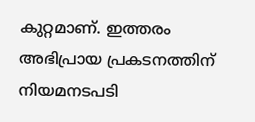കുറ്റമാണ്. ഇത്തരം അഭിപ്രായ പ്രകടനത്തിന് നിയമനടപടി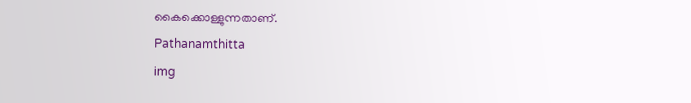കൈക്കൊള്ളുന്നതാണ്.
Pathanamthitta
img